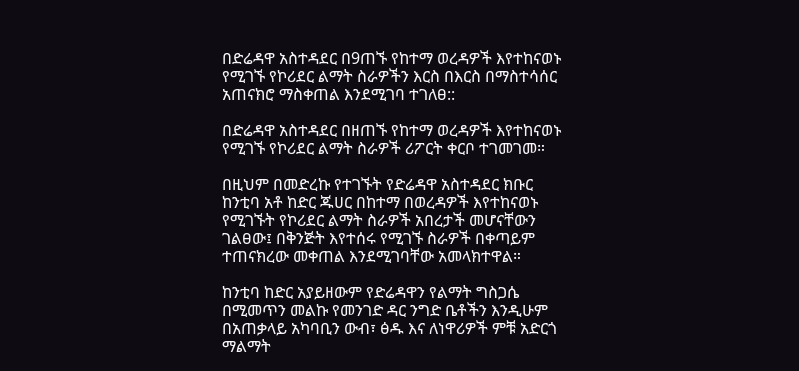በድሬዳዋ አስተዳደር በ9ጠኙ የከተማ ወረዳዎች እየተከናወኑ የሚገኙ የኮሪደር ልማት ስራዎችን እርስ በእርስ በማስተሳሰር አጠናክሮ ማስቀጠል እንደሚገባ ተገለፀ::

በድሬዳዋ አስተዳደር በዘጠኙ የከተማ ወረዳዎች እየተከናወኑ የሚገኙ የኮሪደር ልማት ስራዎች ሪፖርት ቀርቦ ተገመገመ።

በዚህም በመድረኩ የተገኙት የድሬዳዋ አስተዳደር ክቡር ከንቲባ አቶ ከድር ጁሀር በከተማ በወረዳዎች እየተከናወኑ የሚገኙት የኮሪደር ልማት ስራዎች አበረታች መሆናቸውን ገልፀው፤ በቅንጅት እየተሰሩ የሚገኙ ስራዎች በቀጣይም ተጠናክረው መቀጠል እንደሚገባቸው አመላክተዋል።

ከንቲባ ከድር አያይዘውም የድሬዳዋን የልማት ግስጋሴ በሚመጥን መልኩ የመንገድ ዳር ንግድ ቤቶችን እንዲሁም በአጠቃላይ አካባቢን ውብ፣ ፅዱ እና ለነዋሪዎች ምቹ አድርጎ ማልማት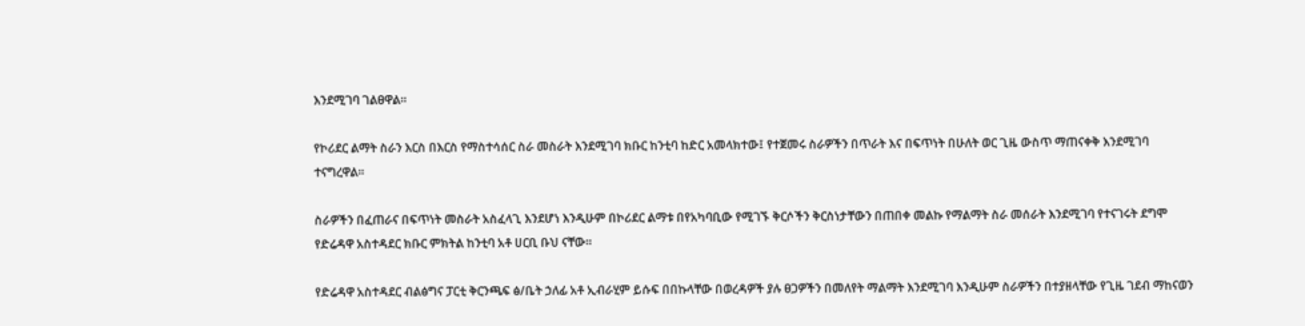እንደሚገባ ገልፀዋል።

የኮሪደር ልማት ስራን እርስ በእርስ የማስተሳሰር ስራ መስራት እንደሚገባ ክቡር ከንቲባ ከድር አመላክተው፤ የተጀመሩ ስራዎችን በጥራት እና በፍጥነት በሁለት ወር ጊዜ ውስጥ ማጠናቀቅ እንደሚገባ ተናግረዋል።

ስራዎችን በፈጠራና በፍጥነት መስራት አስፈላጊ እንደሆነ እንዲሁም በኮሪደር ልማቱ በየአካባቢው የሚገኙ ቅርሶችን ቅርስነታቸውን በጠበቀ መልኩ የማልማት ስራ መሰራት እንደሚገባ የተናገሩት ደግሞ የድሬዳዋ አስተዳደር ክቡር ምክትል ከንቲባ አቶ ሀርቢ ቡህ ናቸው።

የድሬዳዋ አስተዳደር ብልፅግና ፓርቲ ቅርንጫፍ ፅ/ቤት ኃለፊ አቶ ኢብራሂም ይሱፍ በበኩላቸው በወረዳዎች ያሉ ፀጋዎችን በመለየት ማልማት እንደሚገባ እንዲሁም ስራዎችን በተያዘላቸው የጊዜ ገደብ ማከናወን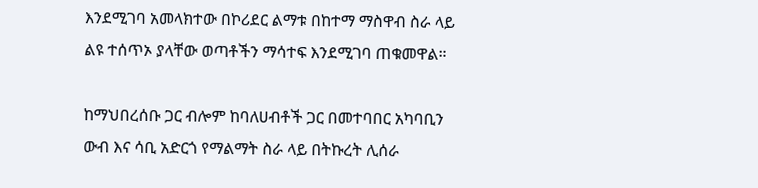እንደሚገባ አመላክተው በኮሪደር ልማቱ በከተማ ማስዋብ ስራ ላይ ልዩ ተሰጥኦ ያላቸው ወጣቶችን ማሳተፍ እንደሚገባ ጠቁመዋል።

ከማህበረሰቡ ጋር ብሎም ከባለሀብቶች ጋር በመተባበር አካባቢን ውብ እና ሳቢ አድርጎ የማልማት ስራ ላይ በትኩረት ሊሰራ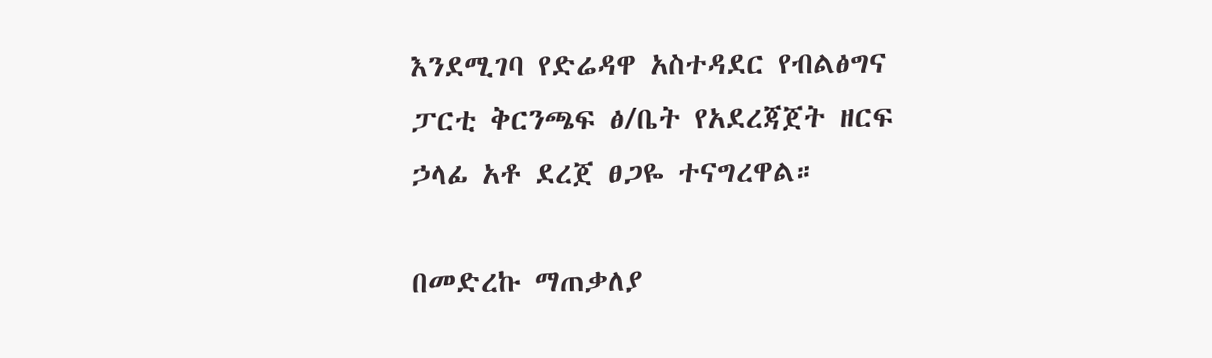እንደሚገባ የድሬዳዋ አስተዳደር የብልፅግና ፓርቲ ቅርንጫፍ ፅ/ቤት የአደረጃጀት ዘርፍ ኃላፊ አቶ ደረጀ ፀጋዬ ተናግረዋል።

በመድረኩ ማጠቃለያ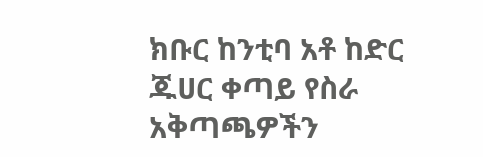ክቡር ከንቲባ አቶ ከድር ጁሀር ቀጣይ የስራ አቅጣጫዎችን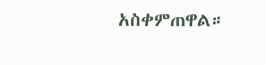አስቀምጠዋል።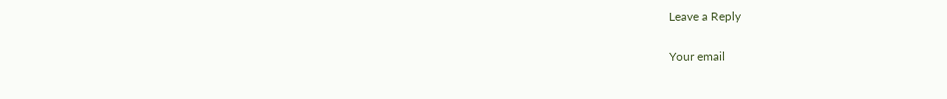Leave a Reply

Your email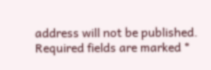address will not be published. Required fields are marked *